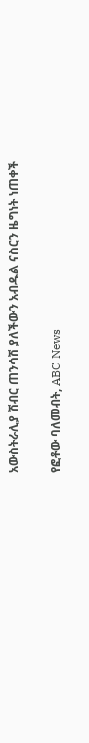አውስትራሊያ ሽብር ጠንሳሽ ያለችውን አብዱል ናስርን ዜግነት ነጠቀች

የፎቶው ባለመብት, ABC News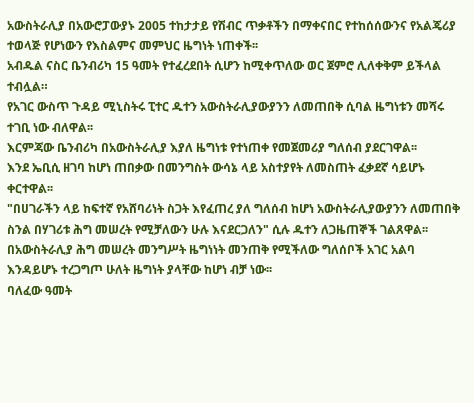አውስትራሊያ በአውሮፓውያኑ 2005 ተከታታይ የሽብር ጥቃቶችን በማቀናበር የተከሰሰውንና የአልጄሪያ ተወላጅ የሆነውን የእስልምና መምህር ዜግነት ነጠቀች፡፡
አብዱል ናስር ቤንብሪካ 15 ዓመት የተፈረደበት ሲሆን ከሚቀጥለው ወር ጀምሮ ሊለቀቅም ይችላል ተብሏል።
የአገር ውስጥ ጉዳይ ሚኒስትሩ ፒተር ዱተን አውስትራሊያውያንን ለመጠበቅ ሲባል ዜግነቱን መሻሩ ተገቢ ነው ብለዋል፡፡
እርምጃው ቤንብሪካ በአውስትራሊያ እያለ ዜግነቱ የተነጠቀ የመጀመሪያ ግለሰብ ያደርገዋል፡፡
እንደ ኤቢሲ ዘገባ ከሆነ ጠበቃው በመንግስት ውሳኔ ላይ አስተያየት ለመስጠት ፈቃደኛ ሳይሆኑ ቀርተዋል፡፡
"በሀገራችን ላይ ከፍተኛ የአሸባሪነት ስጋት እየፈጠረ ያለ ግለሰብ ከሆነ አውስትራሊያውያንን ለመጠበቅ ስንል በሃገሪቱ ሕግ መሠረት የሚቻለውን ሁሉ እናደርጋለን" ሲሉ ዱተን ለጋዜጠኞች ገልጸዋል፡፡
በአውስትራሊያ ሕግ መሠረት መንግሥት ዜግነነት መንጠቅ የሚችለው ግለሰቦች አገር አልባ እንዳይሆኑ ተረጋግጦ ሁለት ዜግነት ያላቸው ከሆነ ብቻ ነው፡፡
ባለፈው ዓመት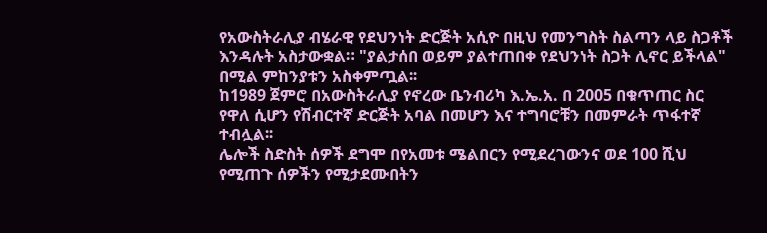የአውስትራሊያ ብሄራዊ የደህንነት ድርጅት አሲዮ በዚህ የመንግስት ስልጣን ላይ ስጋቶች እንዳሉት አስታውቋል። "ያልታሰበ ወይም ያልተጠበቀ የደህንነት ስጋት ሊኖር ይችላል" በሚል ምከንያቱን አስቀምጧል፡፡
ከ1989 ጀምሮ በአውስትራሊያ የኖረው ቤንብሪካ እ.ኤ.አ. በ 2005 በቁጥጠር ስር የዋለ ሲሆን የሽብርተኛ ድርጅት አባል በመሆን እና ተግባሮቹን በመምራት ጥፋተኛ ተብሏል፡፡
ሌሎች ስድስት ሰዎች ደግሞ በየአመቱ ሜልበርን የሚደረገውንና ወደ 100 ሺህ የሚጠጉ ሰዎችን የሚታደሙበትን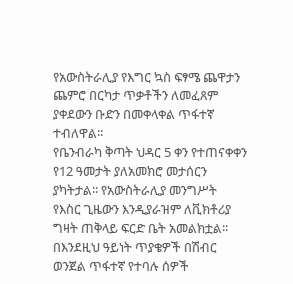የአውስትራሊያ የእግር ኳስ ፍፃሜ ጨዋታን ጨምሮ በርካታ ጥቃቶችን ለመፈጸም ያቀደውን ቡድን በመቀላቀል ጥፋተኛ ተብለዋል፡፡
የቤንብራካ ቅጣት ህዳር 5 ቀን የተጠናቀቀን የ12 ዓመታት ያለአመክሮ መታሰርን ያካትታል፡፡ የአውስትራሊያ መንግሥት የእስር ጊዜውን እንዲያራዝም ለቪክቶሪያ ግዛት ጠቅላይ ፍርድ ቤት አመልክቷል፡፡
በእንደዚህ ዓይነት ጥያቄዎች በሽብር ወንጀል ጥፋተኛ የተባሉ ሰዎች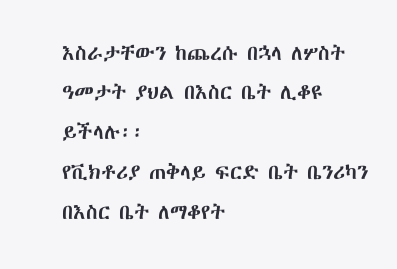እስራታቸውን ከጨረሱ በኋላ ለሦስት ዓመታት ያህል በእስር ቤት ሊቆዩ ይችላሉ፡፡
የቪክቶሪያ ጠቅላይ ፍርድ ቤት ቤንሪካን በእስር ቤት ለማቆየት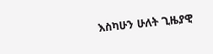እስካሁን ሁለት ጊዜያዊ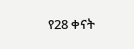የ28 ቀናት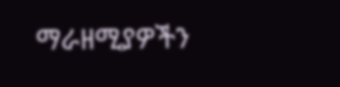ማራዘሚያዎችን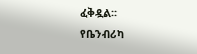ፈቅዷል፡፡
የቤንብሪካ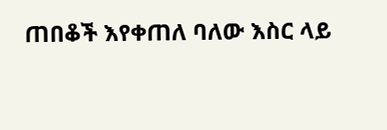ጠበቆች እየቀጠለ ባለው እስር ላይ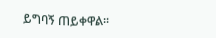ይግባኝ ጠይቀዋል፡፡